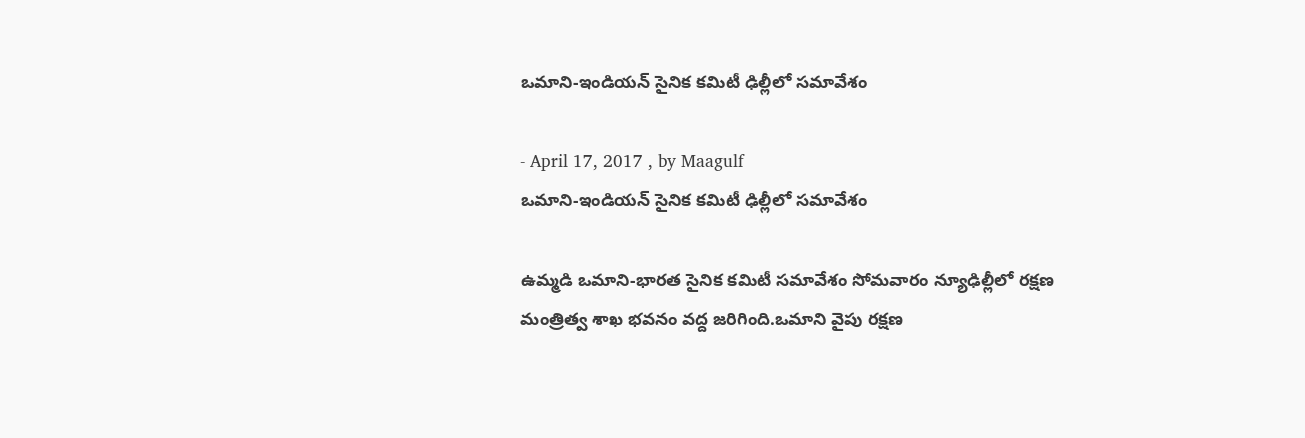ఒమాని-ఇండియన్ సైనిక కమిటీ ఢిల్లీలో సమావేశం

- April 17, 2017 , by Maagulf
ఒమాని-ఇండియన్ సైనిక కమిటీ ఢిల్లీలో సమావేశం

ఉమ్మడి ఒమాని-భారత సైనిక కమిటీ సమావేశం సోమవారం న్యూఢిల్లీలో రక్షణ మంత్రిత్వ శాఖ భవనం వద్ద జరిగింది.ఒమాని వైపు రక్షణ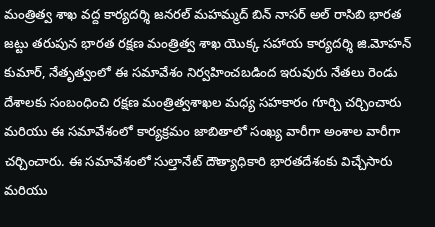మంత్రిత్వ శాఖ వద్ద కార్యదర్శి జనరల్ మహమ్మద్ బిన్ నాసర్ అల్ రాసిబి భారత జట్టు తరుపున భారత రక్షణ మంత్రిత్వ శాఖ యొక్క సహాయ కార్యదర్శి జి.మోహన్ కుమార్, నేతృత్వంలో ఈ సమావేశం నిర్వహించబడింద ఇరువురు నేతలు రెండు దేశాలకు సంబంధించి రక్షణ మంత్రిత్వశాఖల మధ్య సహకారం గూర్చి చర్చించారు మరియు ఈ సమావేశంలో కార్యక్రమం జాబితాలో సంఖ్య వారీగా అంశాల వారీగా చర్చించారు. ఈ సమావేశంలో సుల్తానేట్ దౌత్యాధికారి భారతదేశంకు విచ్చేసారు మరియు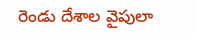రెండు దేశాల వైపులా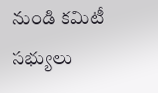నుండి కమిటీ సభ్యులు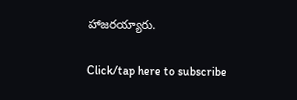హాజరయ్యారు.

Click/tap here to subscribe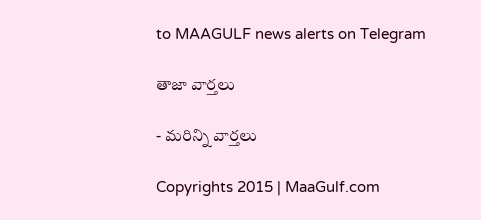to MAAGULF news alerts on Telegram

తాజా వార్తలు

- మరిన్ని వార్తలు

Copyrights 2015 | MaaGulf.com